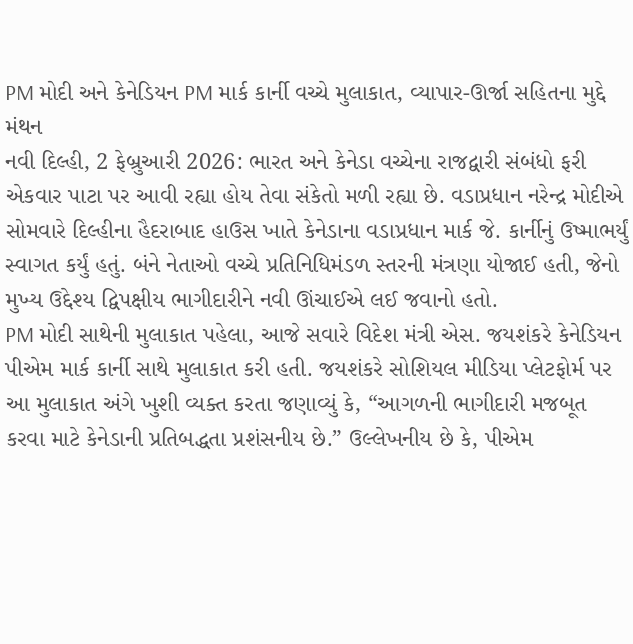PM મોદી અને કેનેડિયન PM માર્ક કાર્ની વચ્ચે મુલાકાત, વ્યાપાર-ઊર્જા સહિતના મુદ્દે મંથન
નવી દિલ્હી, 2 ફેબ્રુઆરી 2026: ભારત અને કેનેડા વચ્ચેના રાજદ્વારી સંબંધો ફરી એકવાર પાટા પર આવી રહ્યા હોય તેવા સંકેતો મળી રહ્યા છે. વડાપ્રધાન નરેન્દ્ર મોદીએ સોમવારે દિલ્હીના હૈદરાબાદ હાઉસ ખાતે કેનેડાના વડાપ્રધાન માર્ક જે. કાર્નીનું ઉષ્માભર્યું સ્વાગત કર્યું હતું. બંને નેતાઓ વચ્ચે પ્રતિનિધિમંડળ સ્તરની મંત્રણા યોજાઈ હતી, જેનો મુખ્ય ઉદ્દેશ્ય દ્વિપક્ષીય ભાગીદારીને નવી ઊંચાઈએ લઈ જવાનો હતો.
PM મોદી સાથેની મુલાકાત પહેલા, આજે સવારે વિદેશ મંત્રી એસ. જયશંકરે કેનેડિયન પીએમ માર્ક કાર્ની સાથે મુલાકાત કરી હતી. જયશંકરે સોશિયલ મીડિયા પ્લેટફોર્મ પર આ મુલાકાત અંગે ખુશી વ્યક્ત કરતા જણાવ્યું કે, “આગળની ભાગીદારી મજબૂત કરવા માટે કેનેડાની પ્રતિબદ્ધતા પ્રશંસનીય છે.” ઉલ્લેખનીય છે કે, પીએમ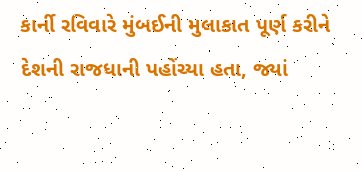કાર્ની રવિવારે મુંબઈની મુલાકાત પૂર્ણ કરીને દેશની રાજધાની પહોંચ્યા હતા, જ્યાં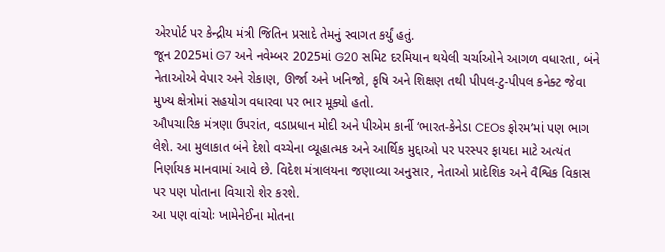એરપોર્ટ પર કેન્દ્રીય મંત્રી જિતિન પ્રસાદે તેમનું સ્વાગત કર્યું હતું.
જૂન 2025માં G7 અને નવેમ્બર 2025માં G20 સમિટ દરમિયાન થયેલી ચર્ચાઓને આગળ વધારતા, બંને નેતાઓએ વેપાર અને રોકાણ, ઊર્જા અને ખનિજો, કૃષિ અને શિક્ષણ તથી પીપલ-ટુ-પીપલ કનેક્ટ જેવા મુખ્ય ક્ષેત્રોમાં સહયોગ વધારવા પર ભાર મૂક્યો હતો.
ઔપચારિક મંત્રણા ઉપરાંત, વડાપ્રધાન મોદી અને પીએમ કાર્ની ‘ભારત-કેનેડા CEOs ફોરમ’માં પણ ભાગ લેશે. આ મુલાકાત બંને દેશો વચ્ચેના વ્યૂહાત્મક અને આર્થિક મુદ્દાઓ પર પરસ્પર ફાયદા માટે અત્યંત નિર્ણાયક માનવામાં આવે છે. વિદેશ મંત્રાલયના જણાવ્યા અનુસાર, નેતાઓ પ્રાદેશિક અને વૈશ્વિક વિકાસ પર પણ પોતાના વિચારો શેર કરશે.
આ પણ વાંચોઃ ખામેનેઈના મોતના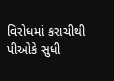વિરોધમાં કરાચીથી પીઓકે સુધી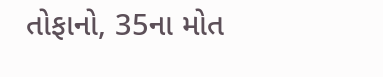તોફાનો, 35ના મોત